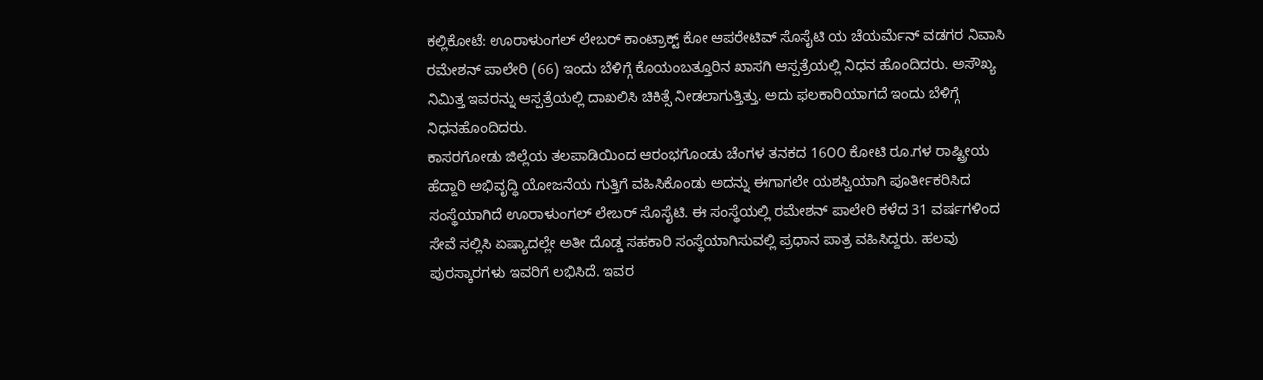ಕಲ್ಲಿಕೋಟೆ: ಊರಾಳುಂಗಲ್ ಲೇಬರ್ ಕಾಂಟ್ರಾಕ್ಟ್ ಕೋ ಆಪರೇಟಿವ್ ಸೊಸೈಟಿ ಯ ಚೆಯರ್ಮೆನ್ ವಡಗರ ನಿವಾಸಿ ರಮೇಶನ್ ಪಾಲೇರಿ (66) ಇಂದು ಬೆಳಿಗ್ಗೆ ಕೊಯಂಬತ್ತೂರಿನ ಖಾಸಗಿ ಆಸ್ಪತ್ರೆಯಲ್ಲಿ ನಿಧನ ಹೊಂದಿದರು. ಅಸೌಖ್ಯ ನಿಮಿತ್ತ ಇವರನ್ನು ಆಸ್ಪತ್ರೆಯಲ್ಲಿ ದಾಖಲಿಸಿ ಚಿಕಿತ್ಸೆ ನೀಡಲಾಗುತ್ತಿತ್ತು. ಅದು ಫಲಕಾರಿಯಾಗದೆ ಇಂದು ಬೆಳಿಗ್ಗೆ ನಿಧನಹೊಂದಿದರು.
ಕಾಸರಗೋಡು ಜಿಲ್ಲೆಯ ತಲಪಾಡಿಯಿಂದ ಆರಂಭಗೊಂಡು ಚೆಂಗಳ ತನಕದ 16೦೦ ಕೋಟಿ ರೂ.ಗಳ ರಾಷ್ಟ್ರೀಯ ಹೆದ್ದಾರಿ ಅಭಿವೃದ್ಧಿ ಯೋಜನೆಯ ಗುತ್ತಿಗೆ ವಹಿಸಿಕೊಂಡು ಅದನ್ನು ಈಗಾಗಲೇ ಯಶಸ್ವಿಯಾಗಿ ಪೂರ್ತೀಕರಿಸಿದ ಸಂಸ್ಥೆಯಾಗಿದೆ ಊರಾಳುಂಗಲ್ ಲೇಬರ್ ಸೊಸೈಟಿ. ಈ ಸಂಸ್ಥೆಯಲ್ಲಿ ರಮೇಶನ್ ಪಾಲೇರಿ ಕಳೆದ 31 ವರ್ಷಗಳಿಂದ ಸೇವೆ ಸಲ್ಲಿಸಿ ಏಷ್ಯಾದಲ್ಲೇ ಅತೀ ದೊಡ್ಡ ಸಹಕಾರಿ ಸಂಸ್ಥೆಯಾಗಿಸುವಲ್ಲಿ ಪ್ರಧಾನ ಪಾತ್ರ ವಹಿಸಿದ್ದರು. ಹಲವು ಪುರಸ್ಕಾರಗಳು ಇವರಿಗೆ ಲಭಿಸಿದೆ. ಇವರ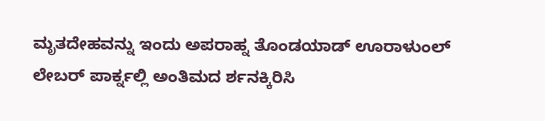ಮೃತದೇಹವನ್ನು ಇಂದು ಅಪರಾಹ್ನ ತೊಂಡಯಾಡ್ ಊರಾಳುಂಲ್ ಲೇಬರ್ ಪಾರ್ಕ್ನಲ್ಲಿ ಅಂತಿಮದ ರ್ಶನಕ್ಕಿರಿಸಿ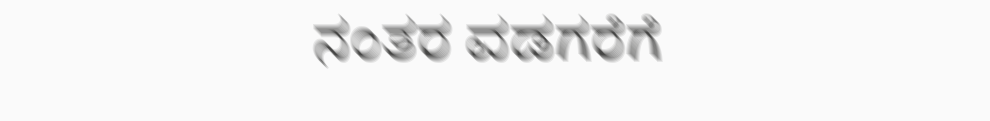ನಂತರ ವಡಗರೆಗೆ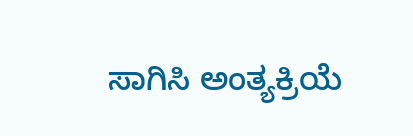ಸಾಗಿಸಿ ಅಂತ್ಯಕ್ರಿಯೆ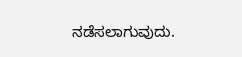ನಡೆಸಲಾಗುವುದು.